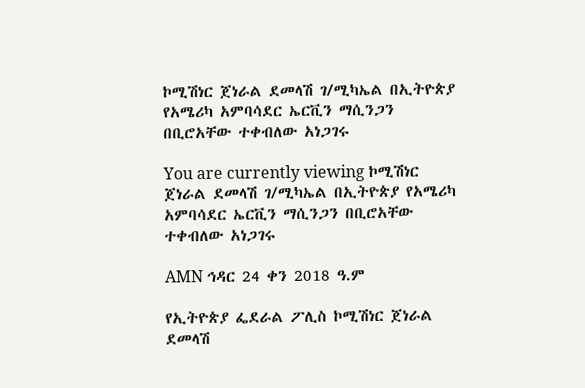ኮሚሽነር ጀነራል ደመላሽ ገ/ሚካኤል በኢትዮጵያ የአሜሪካ አምባሳደር ኤርቪን ማሲንጋን በቢሮአቸው ተቀብለው አነጋገሩ

You are currently viewing ኮሚሽነር ጀነራል ደመላሽ ገ/ሚካኤል በኢትዮጵያ የአሜሪካ አምባሳደር ኤርቪን ማሲንጋን በቢሮአቸው ተቀብለው አነጋገሩ

AMN ኅዳር 24 ቀን 2018 ዓ.ም

የኢትዮጵያ ፌደራል ፖሊስ ኮሚሽነር ጀነራል ደመላሽ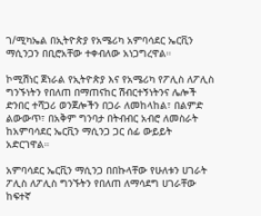ገ/ሚካኤል በኢትዮጵያ የአሜሪካ አምባሳደር ኤርቪን ማሲንጋን በቢሮአቸው ተቀብለው አነጋግረዋል።

ኮሚሽነር ጀነራል የኢትዮጵያ እና የአሜሪካ የፖሊስ ለፖሊስ ግንኙነትን የበለጠ በማጠናከር ሽብርተኝነትንና ሌሎች ድንበር ተሻጋሪ ወንጀሎችን በጋራ ለመከላከል፣ በልምድ ልውውጥ፣ በአቅም ግንባታ በትብብር አብሮ ለመስራት ከአምባሳደር ኤርቪን ማሲንጋ ጋር ሰፊ ውይይት አድርገዋል።

አምባሳደር ኤርቪን ማሲንጋ በበኩላቸው የሁለቱን ሀገራት ፖሊስ ለፖሊስ ግንኙትን የበለጠ ለማሳደግ ሀገራቸው ከፍተኛ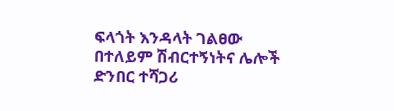ፍላጎት እንዳላት ገልፀው በተለይም ሽብርተኝነትና ሌሎች ድንበር ተሻጋሪ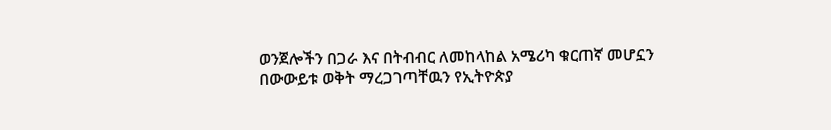ወንጀሎችን በጋራ እና በትብብር ለመከላከል አሜሪካ ቁርጠኛ መሆኗን በውውይቱ ወቅት ማረጋገጣቸዉን የኢትዮጵያ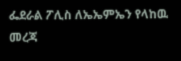ፌደራል ፖሊስ ለኤኤምኤን የላከዉ መረጃ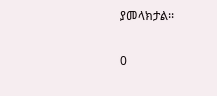ያመላክታል፡፡

0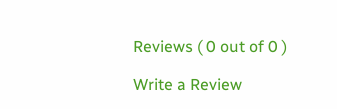Reviews ( 0 out of 0 )

Write a Review